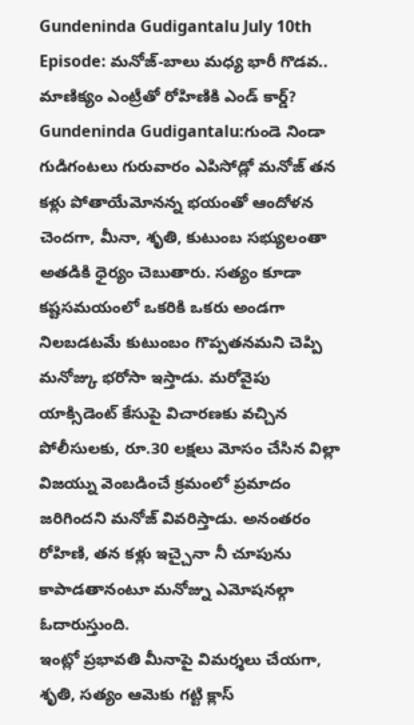Gundeninda Gudigantalu July 10th Episode: మనోజ్-బాలు మధ్య భారీ గొడవ.. మాణిక్యం ఎంట్రీతో రోహిణికి ఎండ్ కార్డ్?
Gundeninda Gudigantalu:గుండె నిండా గుడిగంటలు గురువారం ఎపిసోడ్లో మనోజ్ తన కళ్లు పోతాయేమోనన్న భయంతో ఆందోళన చెందగా, మీనా, శృతి, కుటుంబ సభ్యులంతా అతడికి ధైర్యం చెబుతారు. సత్యం కూడా కష్టసమయంలో ఒకరికి ఒకరు అండగా నిలబడటమే కుటుంబం గొప్పతనమని చెప్పి మనోజ్కు భరోసా ఇస్తాడు. మరోవైపు యాక్సిడెంట్ కేసుపై విచారణకు వచ్చిన పోలీసులకు, రూ.30 లక్షలు మోసం చేసిన విల్లా విజయ్ను వెంబడించే క్రమంలో ప్రమాదం జరిగిందని మనోజ్ వివరిస్తాడు. అనంతరం రోహిణి, తన కళ్లు ఇచ్చైనా నీ చూపును కాపాడతానంటూ మనోజ్ను ఎమోషనల్గా ఓదారుస్తుంది.
ఇంట్లో ప్రభావతి మీనాపై విమర్శలు చేయగా, శృతి, సత్యం ఆమెకు గట్టి క్లాస్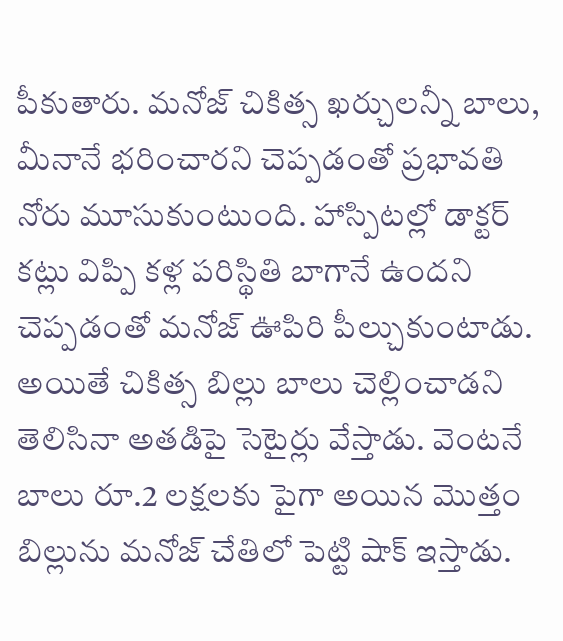పీకుతారు. మనోజ్ చికిత్స ఖర్చులన్నీ బాలు, మీనానే భరించారని చెప్పడంతో ప్రభావతి నోరు మూసుకుంటుంది. హాస్పిటల్లో డాక్టర్ కట్లు విప్పి కళ్ల పరిస్థితి బాగానే ఉందని చెప్పడంతో మనోజ్ ఊపిరి పీల్చుకుంటాడు. అయితే చికిత్స బిల్లు బాలు చెల్లించాడని తెలిసినా అతడిపై సెటైర్లు వేస్తాడు. వెంటనే బాలు రూ.2 లక్షలకు పైగా అయిన మొత్తం బిల్లును మనోజ్ చేతిలో పెట్టి షాక్ ఇస్తాడు.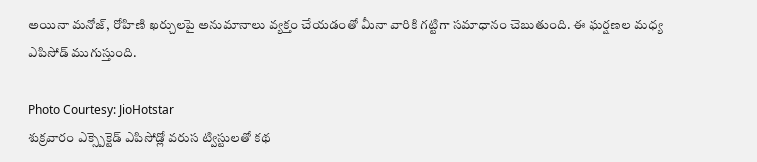అయినా మనోజ్, రోహిణి ఖర్చులపై అనుమానాలు వ్యక్తం చేయడంతో మీనా వారికి గట్టిగా సమాధానం చెబుతుంది. ఈ ఘర్షణల మధ్య ఎపిసోడ్ ముగుస్తుంది.

Photo Courtesy: JioHotstar
శుక్రవారం ఎక్స్పెక్టెడ్ ఎపిసోడ్లో వరుస ట్విస్టులతో కథ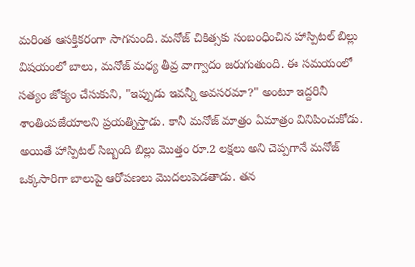మరింత ఆసక్తికరంగా సాగనుంది. మనోజ్ చికిత్సకు సంబంధించిన హాస్పిటల్ బిల్లు విషయంలో బాలు, మనోజ్ మధ్య తీవ్ర వాగ్వాదం జరుగుతుంది. ఈ సమయంలో సత్యం జోక్యం చేసుకుని, "ఇప్పుడు ఇవన్నీ అవసరమా?" అంటూ ఇద్దరినీ శాంతింపజేయాలని ప్రయత్నిస్తాడు. కానీ మనోజ్ మాత్రం ఏమాత్రం వినిపించుకోడు.
అయితే హాస్పిటల్ సిబ్బంది బిల్లు మొత్తం రూ.2 లక్షలు అని చెప్పగానే మనోజ్ ఒక్కసారిగా బాలుపై ఆరోపణలు మొదలుపెడతాడు. తన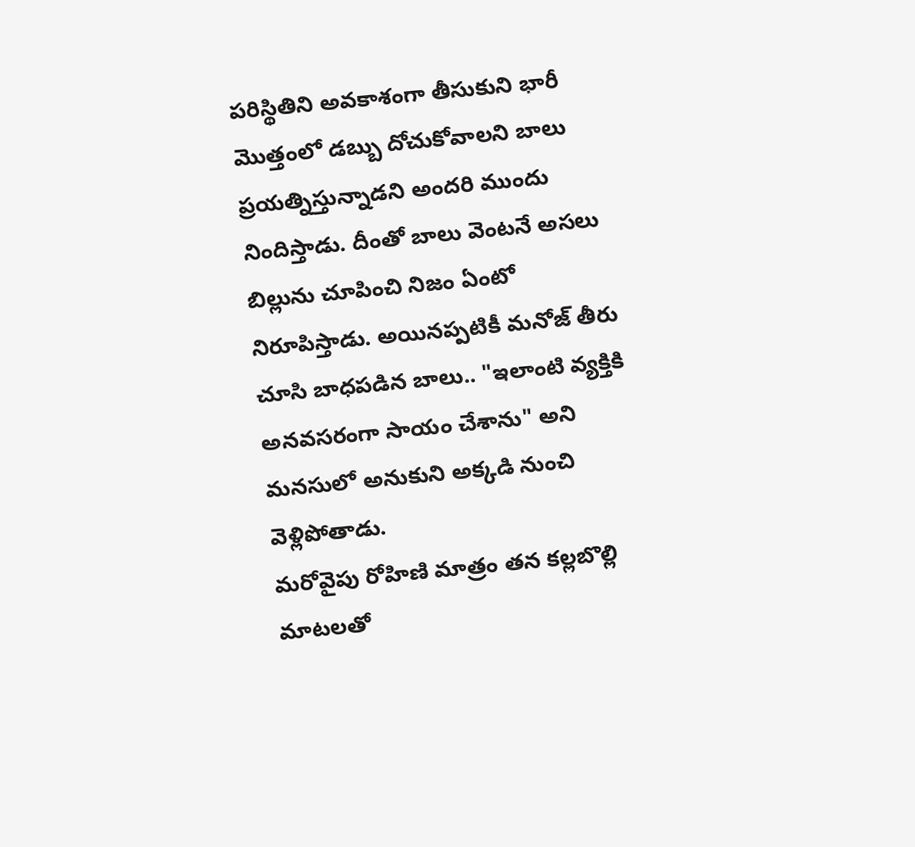పరిస్థితిని అవకాశంగా తీసుకుని భారీ మొత్తంలో డబ్బు దోచుకోవాలని బాలు ప్రయత్నిస్తున్నాడని అందరి ముందు నిందిస్తాడు. దీంతో బాలు వెంటనే అసలు బిల్లును చూపించి నిజం ఏంటో నిరూపిస్తాడు. అయినప్పటికీ మనోజ్ తీరు చూసి బాధపడిన బాలు.. "ఇలాంటి వ్యక్తికి అనవసరంగా సాయం చేశాను" అని మనసులో అనుకుని అక్కడి నుంచి వెళ్లిపోతాడు.
మరోవైపు రోహిణి మాత్రం తన కల్లబొల్లి మాటలతో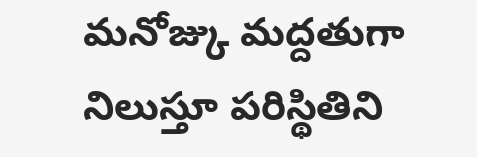మనోజ్కు మద్దతుగా నిలుస్తూ పరిస్థితిని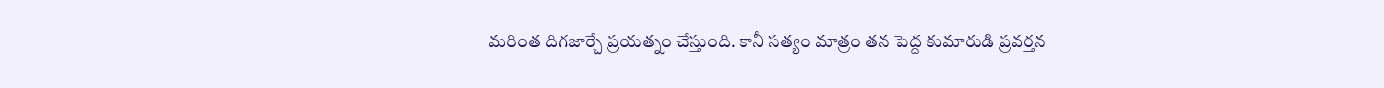మరింత దిగజార్చే ప్రయత్నం చేస్తుంది. కానీ సత్యం మాత్రం తన పెద్ద కుమారుడి ప్రవర్తన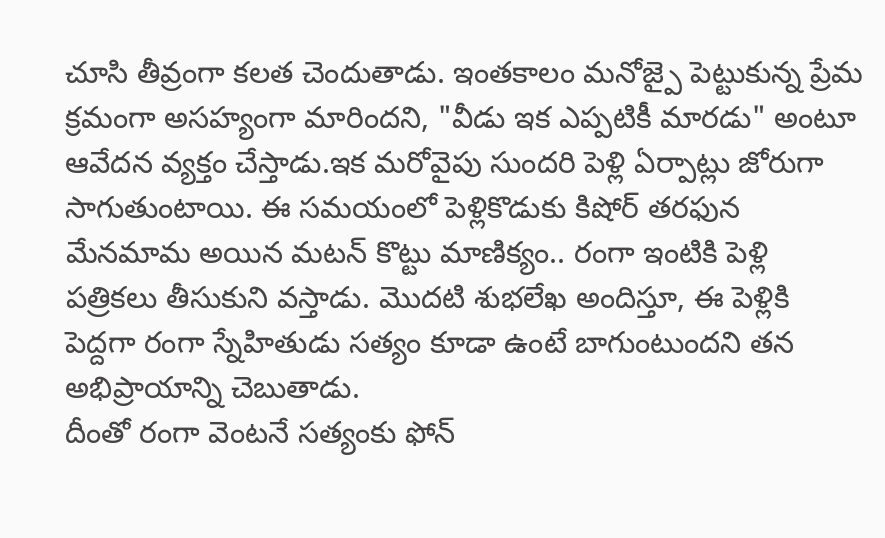చూసి తీవ్రంగా కలత చెందుతాడు. ఇంతకాలం మనోజ్పై పెట్టుకున్న ప్రేమ క్రమంగా అసహ్యంగా మారిందని, "వీడు ఇక ఎప్పటికీ మారడు" అంటూ ఆవేదన వ్యక్తం చేస్తాడు.ఇక మరోవైపు సుందరి పెళ్లి ఏర్పాట్లు జోరుగా సాగుతుంటాయి. ఈ సమయంలో పెళ్లికొడుకు కిషోర్ తరఫున మేనమామ అయిన మటన్ కొట్టు మాణిక్యం.. రంగా ఇంటికి పెళ్లి పత్రికలు తీసుకుని వస్తాడు. మొదటి శుభలేఖ అందిస్తూ, ఈ పెళ్లికి పెద్దగా రంగా స్నేహితుడు సత్యం కూడా ఉంటే బాగుంటుందని తన అభిప్రాయాన్ని చెబుతాడు.
దీంతో రంగా వెంటనే సత్యంకు ఫోన్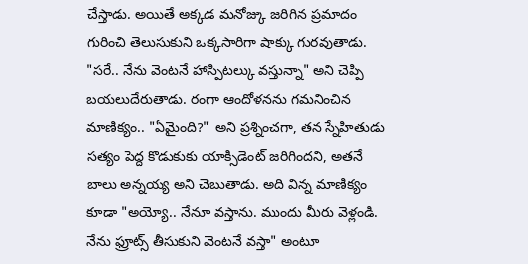చేస్తాడు. అయితే అక్కడ మనోజ్కు జరిగిన ప్రమాదం గురించి తెలుసుకుని ఒక్కసారిగా షాక్కు గురవుతాడు. "సరే.. నేను వెంటనే హాస్పిటల్కు వస్తున్నా" అని చెప్పి బయలుదేరుతాడు. రంగా ఆందోళనను గమనించిన మాణిక్యం.. "ఏమైంది?" అని ప్రశ్నించగా, తన స్నేహితుడు సత్యం పెద్ద కొడుకుకు యాక్సిడెంట్ జరిగిందని, అతనే బాలు అన్నయ్య అని చెబుతాడు. అది విన్న మాణిక్యం కూడా "అయ్యో.. నేనూ వస్తాను. ముందు మీరు వెళ్లండి. నేను ఫ్రూట్స్ తీసుకుని వెంటనే వస్తా" అంటూ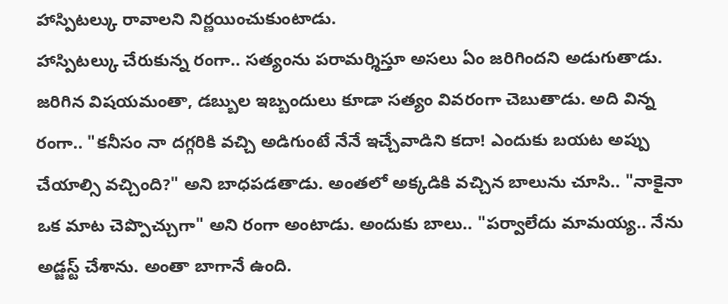హాస్పిటల్కు రావాలని నిర్ణయించుకుంటాడు.
హాస్పిటల్కు చేరుకున్న రంగా.. సత్యంను పరామర్శిస్తూ అసలు ఏం జరిగిందని అడుగుతాడు. జరిగిన విషయమంతా, డబ్బుల ఇబ్బందులు కూడా సత్యం వివరంగా చెబుతాడు. అది విన్న రంగా.. "కనీసం నా దగ్గరికి వచ్చి అడిగుంటే నేనే ఇచ్చేవాడిని కదా! ఎందుకు బయట అప్పు చేయాల్సి వచ్చింది?" అని బాధపడతాడు. అంతలో అక్కడికి వచ్చిన బాలును చూసి.. "నాకైనా ఒక మాట చెప్పొచ్చుగా" అని రంగా అంటాడు. అందుకు బాలు.. "పర్వాలేదు మామయ్య.. నేను అడ్జస్ట్ చేశాను. అంతా బాగానే ఉంది.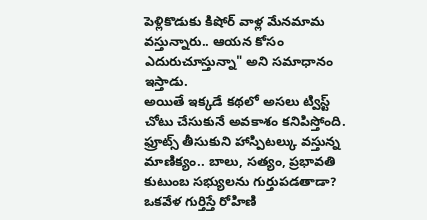పెళ్లికొడుకు కిషోర్ వాళ్ల మేనమామ వస్తున్నారు.. ఆయన కోసం ఎదురుచూస్తున్నా" అని సమాధానం ఇస్తాడు.
అయితే ఇక్కడే కథలో అసలు ట్విస్ట్ చోటు చేసుకునే అవకాశం కనిపిస్తోంది. ఫ్రూట్స్ తీసుకుని హాస్పిటల్కు వస్తున్న మాణిక్యం.. బాలు, సత్యం, ప్రభావతి కుటుంబ సభ్యులను గుర్తుపడతాడా? ఒకవేళ గుర్తిస్తే రోహిణి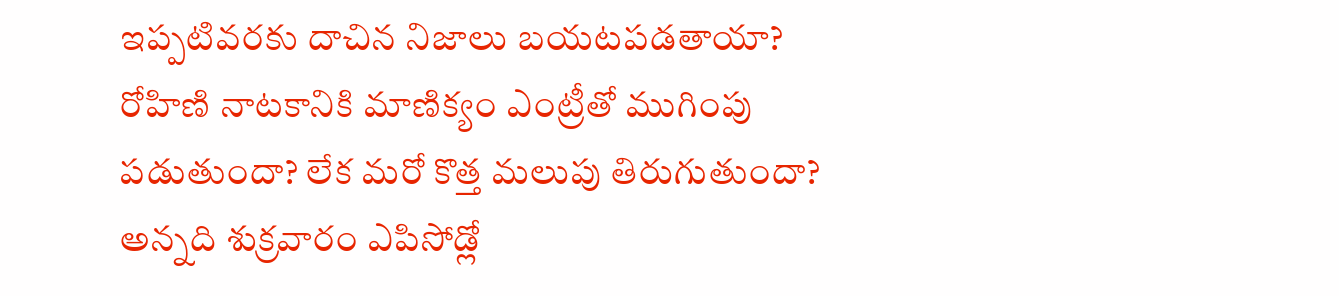ఇప్పటివరకు దాచిన నిజాలు బయటపడతాయా? రోహిణి నాటకానికి మాణిక్యం ఎంట్రీతో ముగింపు పడుతుందా? లేక మరో కొత్త మలుపు తిరుగుతుందా? అన్నది శుక్రవారం ఎపిసోడ్లో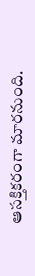ఆసక్తికరంగా మారనుంది.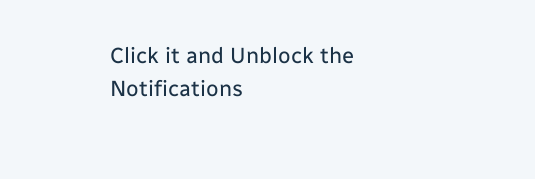Click it and Unblock the Notifications